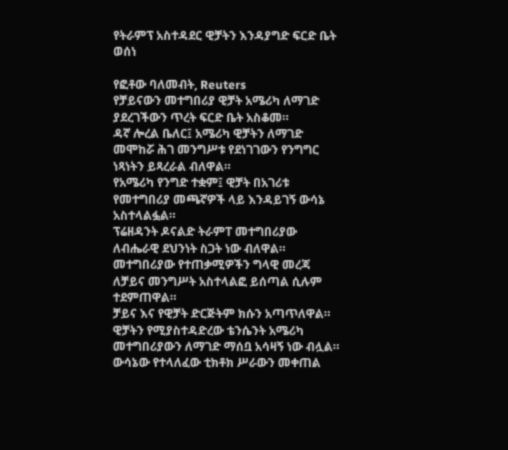የትራምፕ አስተዳደር ዊቻትን እንዳያግድ ፍርድ ቤት ወሰነ

የፎቶው ባለመብት, Reuters
የቻይናውን መተግበሪያ ዊቻት አሜሪካ ለማገድ ያደረገችውን ጥረት ፍርድ ቤት አስቆመ።
ዳኛ ሎረል ቤለር፤ አሜሪካ ዊቻትን ለማገድ መሞከሯ ሕገ መንግሥቱ የደነገገውን የንግግር ነጻነትን ይጻረራል ብለዋል።
የአሜሪካ የንግድ ተቋም፤ ዊቻት በአገሪቱ የመተግበሪያ መጫኛዎች ላይ እንዳይገኝ ውሳኔ አስተላልፏል።
ፕሬዘዳንት ዶናልድ ትራምፐ መተግበሪያው ለብሔራዊ ደህንነት ስጋት ነው ብለዋል። መተግበሪያው የተጠቃሚዎችን ግላዊ መረጃ ለቻይና መንግሥት አስተላልፎ ይሰጣል ሲሉም ተደምጠዋል።
ቻይና እና የዊቻት ድርጅትም ክሱን አጣጥለዋል። ዊቻትን የሚያስተዳድረው ቴንሴንት አሜሪካ መተግበሪያውን ለማገድ ማሰቧ አሳዛኝ ነው ብሏል።
ውሳኔው የተላለፈው ቲክቶክ ሥራውን መቀጠል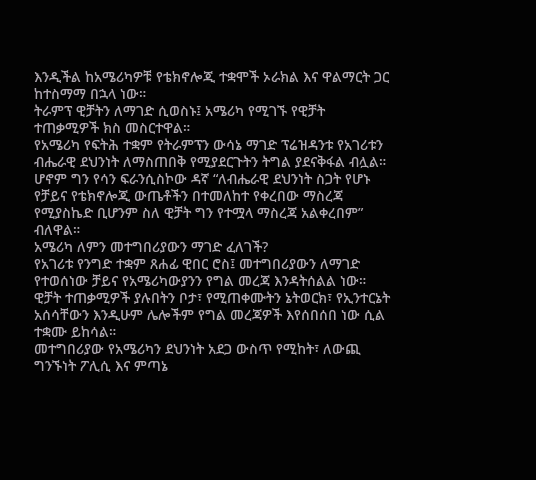እንዲችል ከአሜሪካዎቹ የቴክኖሎጂ ተቋሞች ኦራክል እና ዋልማርት ጋር ከተስማማ በኋላ ነው።
ትራምፕ ዊቻትን ለማገድ ሲወስኑ፤ አሜሪካ የሚገኙ የዊቻት ተጠቃሚዎች ክስ መስርተዋል።
የአሜሪካ የፍትሕ ተቋም የትራምፕን ውሳኔ ማገድ ፕሬዝዳንቱ የአገሪቱን ብሔራዊ ደህንነት ለማስጠበቅ የሚያደርጉትን ትግል ያደናቅፋል ብሏል።
ሆኖም ግን የሳን ፍራንሲስኮው ዳኛ “ለብሔራዊ ደህንነት ስጋት የሆኑ የቻይና የቴክኖሎጂ ውጤቶችን በተመለከተ የቀረበው ማስረጃ የሚያስኬድ ቢሆንም ስለ ዊቻት ግን የተሟላ ማስረጃ አልቀረበም” ብለዋል።
አሜሪካ ለምን መተግበሪያውን ማገድ ፈለገች?
የአገሪቱ የንግድ ተቋም ጸሐፊ ዊበር ሮስ፤ መተግበሪያውን ለማገድ የተወሰነው ቻይና የአሜሪካውያንን የግል መረጃ እንዳትሰልል ነው።
ዊቻት ተጠቃሚዎች ያሉበትን ቦታ፣ የሚጠቀሙትን ኔትወርክ፣ የኢንተርኔት አሰሳቸውን እንዲሁም ሌሎችም የግል መረጃዎች እየሰበሰበ ነው ሲል ተቋሙ ይከሳል።
መተግበሪያው የአሜሪካን ደህንነት አደጋ ውስጥ የሚከት፣ ለውጪ ግንኙነት ፖሊሲ እና ምጣኔ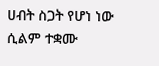ሀብት ስጋት የሆነ ነው ሲልም ተቋሙ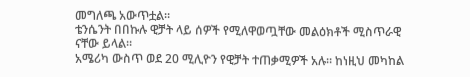መግለጫ አውጥቷል።
ቴንሴንት በበኩሉ ዊቻት ላይ ሰዎች የሚለዋወጧቸው መልዕክቶች ሚስጥራዊ ናቸው ይላል።
አሜሪካ ውስጥ ወደ 20 ሚሊዮን የዊቻት ተጠቃሚዎች አሉ። ከነዚህ መካከል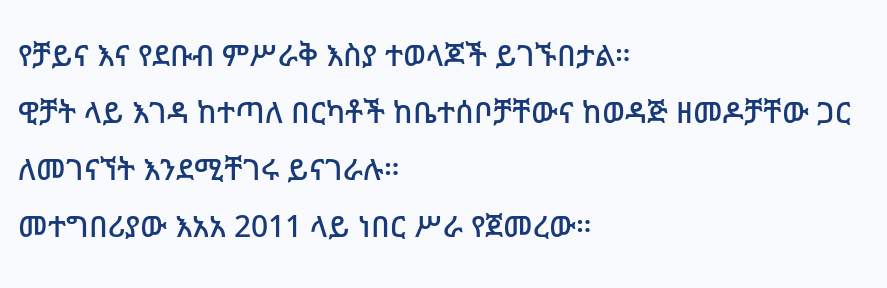የቻይና እና የደቡብ ምሥራቅ እስያ ተወላጆች ይገኙበታል።
ዊቻት ላይ እገዳ ከተጣለ በርካቶች ከቤተሰቦቻቸውና ከወዳጅ ዘመዶቻቸው ጋር ለመገናኘት እንደሚቸገሩ ይናገራሉ።
መተግበሪያው እአአ 2011 ላይ ነበር ሥራ የጀመረው።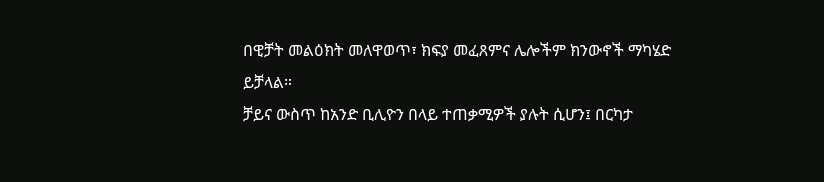በዊቻት መልዕክት መለዋወጥ፣ ክፍያ መፈጸምና ሌሎችም ክንውኖች ማካሄድ ይቻላል።
ቻይና ውስጥ ከአንድ ቢሊዮን በላይ ተጠቃሚዎች ያሉት ሲሆን፤ በርካታ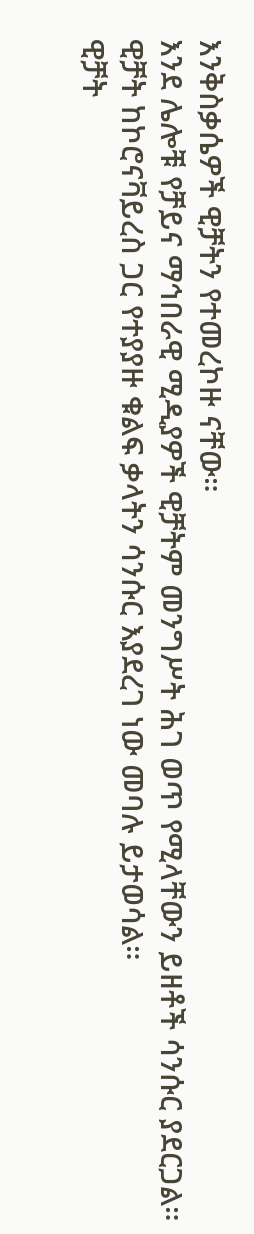እንቅስቃሴዎች ዊቻትን የተመረኮዙ ናቸው።
እንደ ሌሎቹ የቻይና ማኅበራዊ ሚዲያዎች ዊቻትም መንግሥት ሕገ ወጥ የሚላቸውን ይዘቶች ሳንሱር ያደርጋል።
ዊቻት ከኮሮናቫይረስ ጋር የተያያዙ ቁልፍ ቃላትን ሳንሱር እያደረገ ነው መባሉ ይታወሳል።
ዊቻት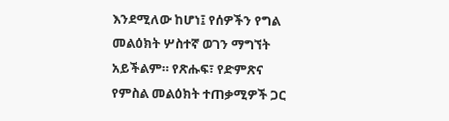እንደሚለው ከሆነ፤ የሰዎችን የግል መልዕክት ሦስተኛ ወገን ማግኘት አይችልም። የጽሑፍ፣ የድምጽና የምስል መልዕክት ተጠቃሚዎች ጋር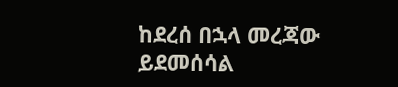ከደረሰ በኋላ መረጃው ይደመሰሳል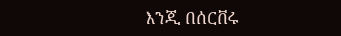እንጂ በሰርቨሩ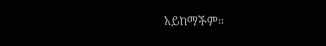አይከማችም።